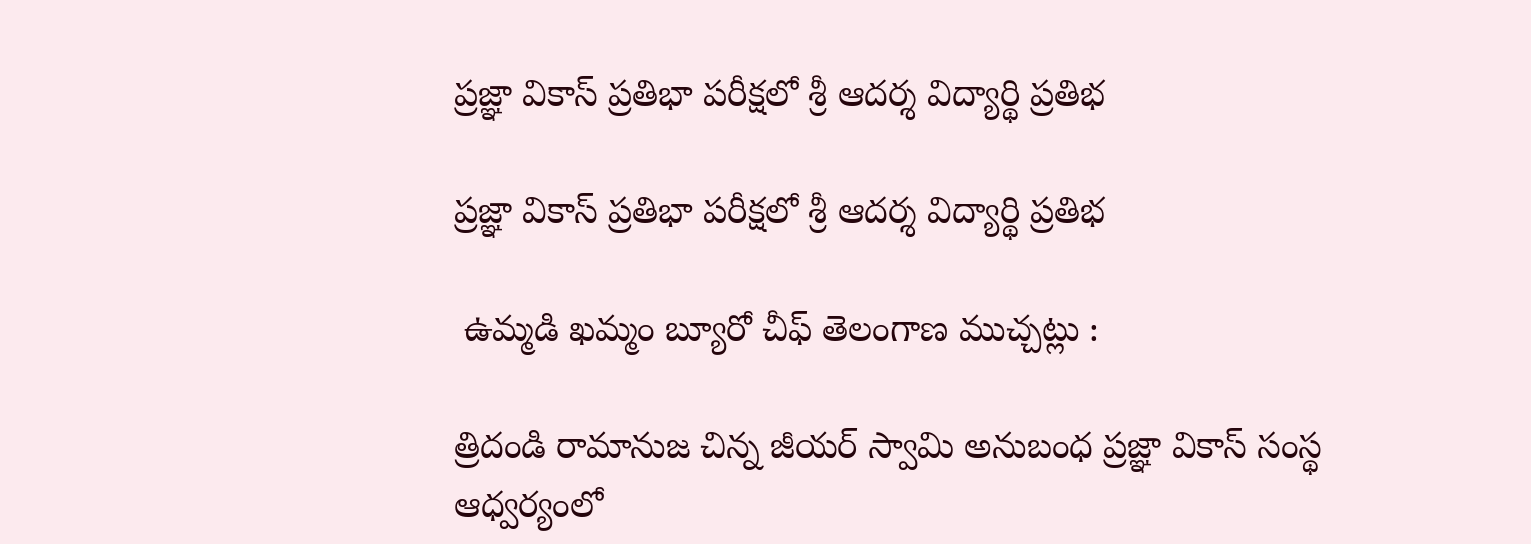ప్రజ్ఞా వికాస్ ప్రతిభా పరీక్షలో శ్రీ ఆదర్శ విద్యార్థి ప్రతిభ

ప్రజ్ఞా వికాస్ ప్రతిభా పరీక్షలో శ్రీ ఆదర్శ విద్యార్థి ప్రతిభ

 ఉమ్మడి ఖమ్మం బ్యూరో చీఫ్ తెలంగాణ ముచ్చట్లు :

త్రిదండి రామానుజ చిన్న జీయర్ స్వామి అనుబంధ ప్రజ్ఞా వికాస్ సంస్థ ఆధ్వర్యంలో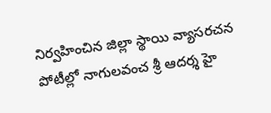నిర్వహించిన జిల్లా స్థాయి వ్యాసరచన పోటీల్లో నాగులవంచ శ్రీ ఆదర్శ హై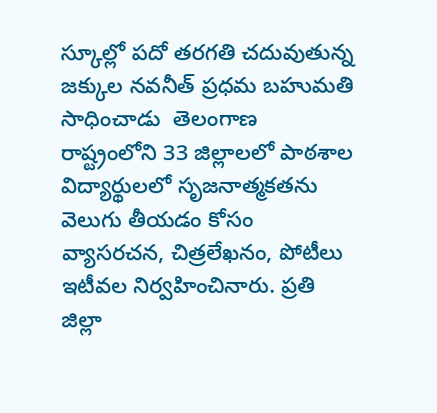స్కూల్లో పదో తరగతి చదువుతున్న జక్కుల నవనీత్ ప్రధమ బహుమతి సాధించాడు ‌ తెలంగాణ రాష్ట్రంలోని 33 జిల్లాలలో పాఠశాల విద్యార్థులలో సృజనాత్మకతను వెలుగు తీయడం కోసం వ్యాసరచన, చిత్రలేఖనం, పోటీలు ఇటీవల నిర్వహించినారు. ప్రతి జిల్లా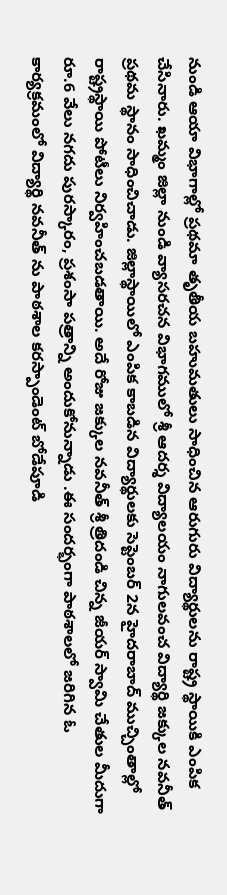నుండి ఆయా విభాగాల్లో ప్రథమా తృతీయ బహుమతులు సాధించిన ఆరుగురు విద్యార్థులను రాష్ట్ర స్థాయికి ఎంపిక చేసినారు. ఖమ్మం జిల్లా నుండి వ్యాసరచన విభాగములో శ్రీ ఆదర్శ విద్యాలయం నాగులవంచ విద్యార్థి జక్కుల నవనీత్ ప్రథమ స్థానం సాధించిచాడు. జిల్లాస్థాయిలో ఎంపిక కాబడిన విద్యార్థులకు సెప్టెంబర్ 2న హైదరాబాద్ ముచ్చింతాల్లో రాష్ట్రస్థాయి పోటీలు నిర్వహించబడతాయి. అదే రోజు జక్కుల నవనీత్ శ్రీ త్రిదండి చిన్న జీయర్ స్వామి చేతుల మీదుగా రూ.6 వేలు నగదు పురస్కారం, ప్రశంసా పత్రాన్ని అందుకోనున్నాడు .ఈ సందర్భంగా పాఠశాలలో జరిగిన ఓ కార్యక్రమంలో విద్యార్థి నవనీత్ ను పాఠశాల కరస్పాండెంట్ బోడేపూడి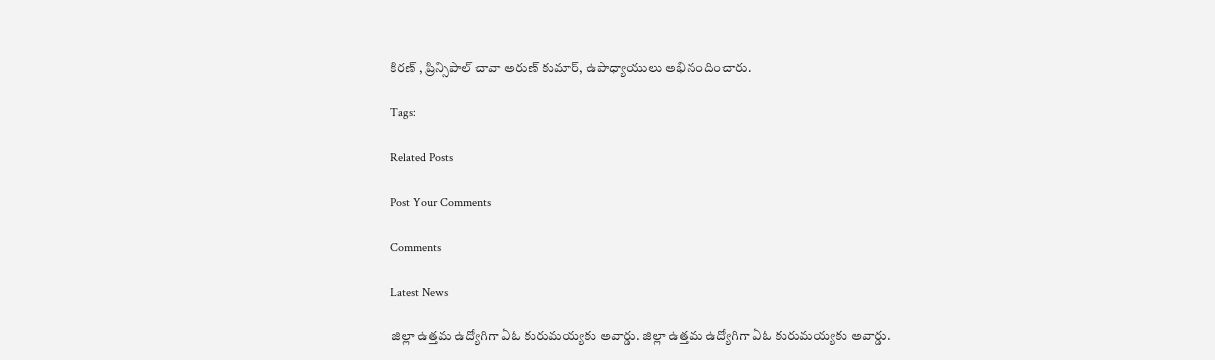కిరణ్ , ప్రిన్సిపాల్ చావా అరుణ్ కుమార్, ఉపాధ్యాయులు అభినందించారు.

Tags:

Related Posts

Post Your Comments

Comments

Latest News

జిల్లా ఉత్తమ ఉద్యోగిగా ఏఓ కురుమయ్యకు అవార్డు. జిల్లా ఉత్తమ ఉద్యోగిగా ఏఓ కురుమయ్యకు అవార్డు.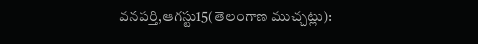వనపర్తి,ఆగస్టు15(తెలంగాణ ముచ్చట్లు):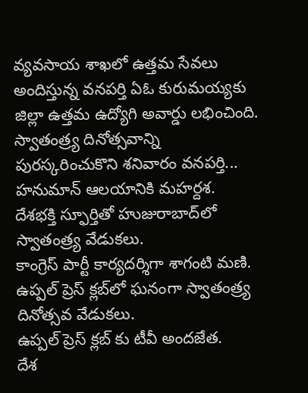వ్యవసాయ శాఖలో ఉత్తమ సేవలు అందిస్తున్న వనపర్తి ఏఓ కురుమయ్యకు జిల్లా ఉత్తమ ఉద్యోగి అవార్డు లభించింది. స్వాతంత్ర్య దినోత్సవాన్ని పురస్కరించుకొని శనివారం వనపర్తి...
హనుమాన్ ఆలయానికి మహర్దశ.
దేశభక్తి స్ఫూర్తితో హుజురాబాద్‌లో స్వాతంత్ర్య వేడుకలు.
కాంగ్రెస్ పార్టీ కార్యదర్శిగా శాగంటి మణి.
ఉప్పల్ ప్రెస్ క్లబ్‌లో ఘనంగా స్వాతంత్ర్య దినోత్సవ వేడుకలు.
ఉప్పల్ ప్రెస్ క్లబ్‌ కు టీవీ అందజేత.
దేశ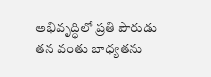అభివృద్ధిలో ప్రతి పౌరుడు తన వంతు బాధ్యతను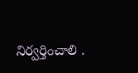నిర్వర్తించాలి .